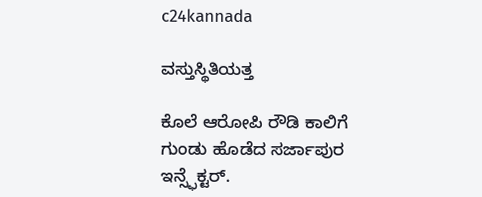c24kannada

ವಸ್ತುಸ್ಥಿತಿಯತ್ತ

ಕೊಲೆ ಆರೋಪಿ ರೌಡಿ ಕಾಲಿಗೆ ಗುಂಡು ಹೊಡೆದ ಸರ್ಜಾಪುರ ಇನ್ಸ್ಫೆಕ್ಟರ್.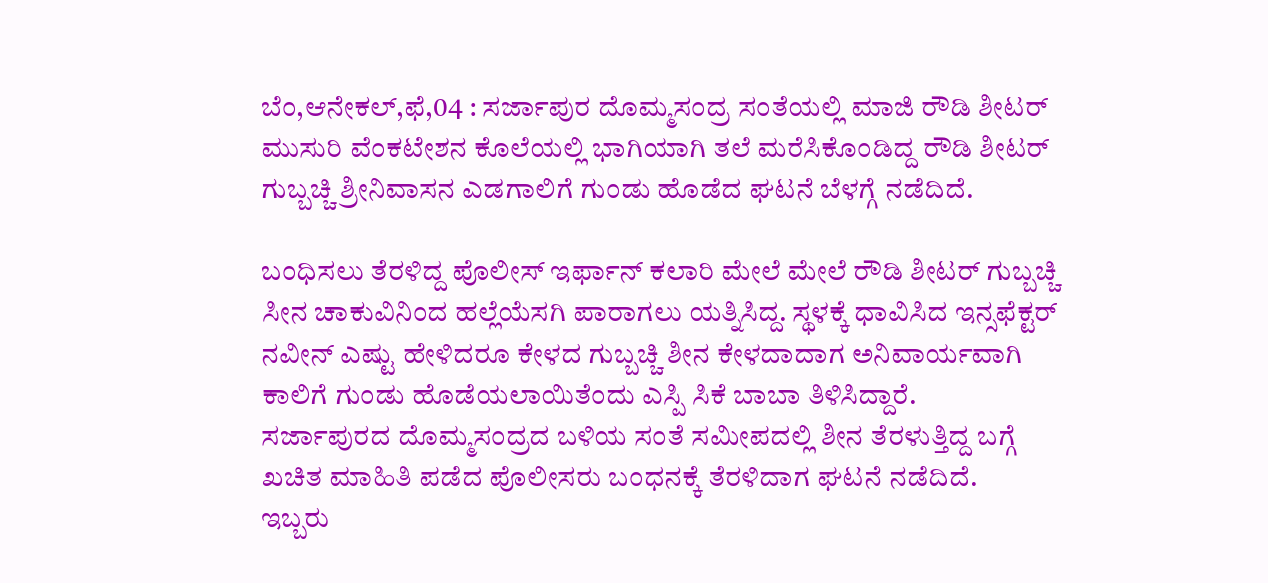ಬೆಂ,ಆನೇಕಲ್,ಫೆ,04 : ಸರ್ಜಾಪುರ ದೊಮ್ಮಸಂದ್ರ ಸಂತೆಯಲ್ಲಿ ಮಾಜಿ ರೌಡಿ ಶೀಟರ್ ಮುಸುರಿ ವೆಂಕಟೇಶನ ಕೊಲೆಯಲ್ಲಿ ಭಾಗಿಯಾಗಿ ತಲೆ ಮರೆಸಿಕೊಂಡಿದ್ದ ರೌಡಿ ಶೀಟರ್ ಗುಬ್ಬಚ್ಚಿ ಶ್ರೀನಿವಾಸನ ಎಡಗಾಲಿಗೆ ಗುಂಡು ಹೊಡೆದ ಘಟನೆ ಬೆಳಗ್ಗೆ ನಡೆದಿದೆ.

ಬಂಧಿಸಲು ತೆರಳಿದ್ದ ಪೊಲೀಸ್ ಇರ್ಫಾನ್ ಕಲಾರಿ ಮೇಲೆ ಮೇಲೆ ರೌಡಿ ಶೀಟರ್ ಗುಬ್ಬಚ್ಚಿ ಸೀನ ಚಾಕುವಿನಿಂದ ಹಲ್ಲೆಯೆಸಗಿ ಪಾರಾಗಲು ಯತ್ನಿಸಿದ್ದ. ಸ್ಥಳಕ್ಕೆ ಧಾವಿಸಿದ ಇನ್ಸಫೆಕ್ಟರ್ ನವೀನ್ ಎಷ್ಟು ಹೇಳಿದರೂ ಕೇಳದ ಗುಬ್ಬಚ್ಚಿ ಶೀನ ಕೇಳದಾದಾಗ ಅನಿವಾರ್ಯವಾಗಿ ಕಾಲಿಗೆ ಗುಂಡು ಹೊಡೆಯಲಾಯಿತೆಂದು ಎಸ್ಪಿ ಸಿಕೆ ಬಾಬಾ ತಿಳಿಸಿದ್ದಾರೆ.
ಸರ್ಜಾಪುರದ ದೊಮ್ಮಸಂದ್ರದ ಬಳಿಯ ಸಂತೆ ಸಮೀಪದಲ್ಲಿ ಶೀನ ತೆರಳುತ್ತಿದ್ದ ಬಗ್ಗೆ ಖಚಿತ ಮಾಹಿತಿ ಪಡೆದ ಪೊಲೀಸರು ಬಂಧನಕ್ಕೆ ತೆರಳಿದಾಗ ಘಟನೆ ನಡೆದಿದೆ.
ಇಬ್ಬರು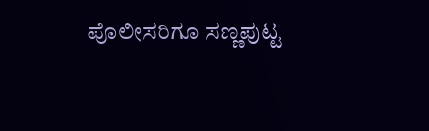ಪೊಲೀಸರಿಗೂ ಸಣ್ಣಪುಟ್ಟ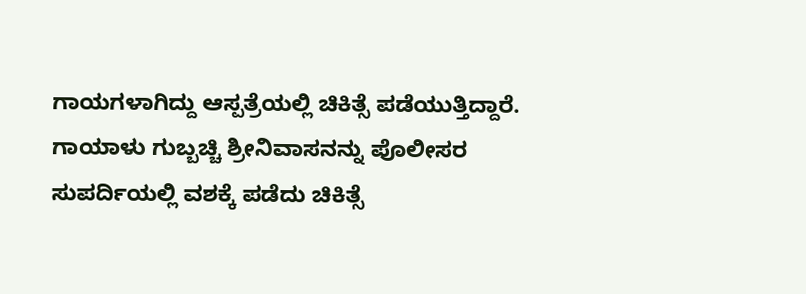ಗಾಯಗಳಾಗಿದ್ದು ಆಸ್ಪತ್ರೆಯಲ್ಲಿ ಚಿಕಿತ್ಸೆ ಪಡೆಯುತ್ತಿದ್ದಾರೆ.
ಗಾಯಾಳು ಗುಬ್ಬಚ್ಚಿ ಶ್ರೀನಿವಾಸನನ್ನು ಪೊಲೀಸರ ಸುಪರ್ದಿಯಲ್ಲಿ ವಶಕ್ಕೆ ಪಡೆದು ಚಿಕಿತ್ಸೆ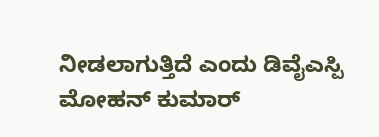ನೀಡಲಾಗುತ್ತಿದೆ ಎಂದು ಡಿವೈಎಸ್ಪಿ ಮೋಹನ್ ಕುಮಾರ್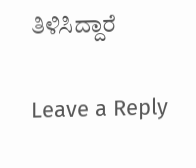ತಿಳಿಸಿದ್ದಾರೆ

Leave a Reply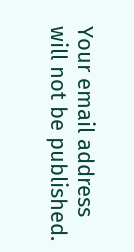Your email address will not be published.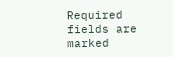Required fields are marked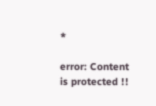*

error: Content is protected !!